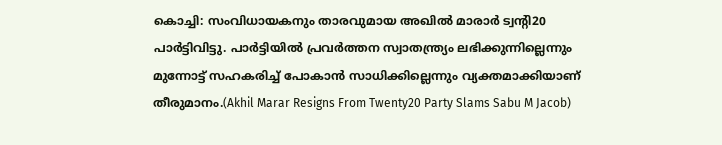കൊച്ചി: സംവിധായകനും താരവുമായ അഖിൽ മാരാർ ട്വന്റി20 പാർട്ടിവിട്ടു. പാർട്ടിയിൽ പ്രവർത്തന സ്വാതന്ത്ര്യം ലഭിക്കുന്നില്ലെന്നും മുന്നോട്ട് സഹകരിച്ച് പോകാൻ സാധിക്കില്ലെന്നും വ്യക്തമാക്കിയാണ് തീരുമാനം.(Akhil Marar Resigns From Twenty20 Party Slams Sabu M Jacob)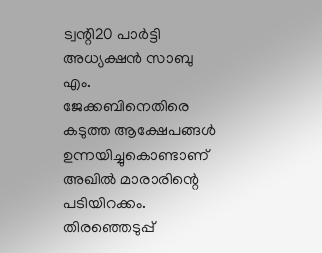ട്വന്റി20 പാർട്ടി അധ്യക്ഷൻ സാബു എം. ജേക്കബിനെതിരെ കടുത്ത ആക്ഷേപങ്ങൾ ഉന്നയിച്ചുകൊണ്ടാണ് അഖിൽ മാരാരിന്റെ പടിയിറക്കം. തിരഞ്ഞെടുപ്പ്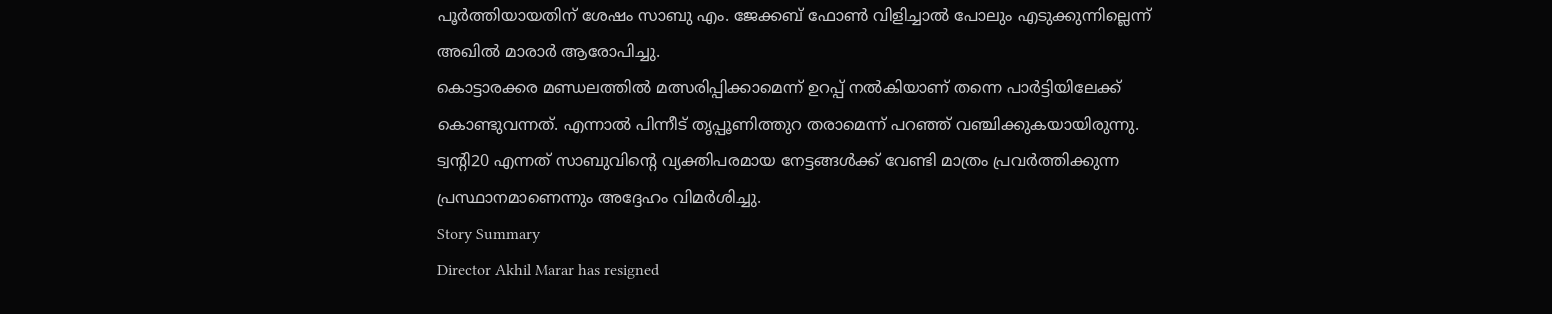പൂർത്തിയായതിന് ശേഷം സാബു എം. ജേക്കബ് ഫോൺ വിളിച്ചാൽ പോലും എടുക്കുന്നില്ലെന്ന് അഖിൽ മാരാർ ആരോപിച്ചു.
കൊട്ടാരക്കര മണ്ഡലത്തിൽ മത്സരിപ്പിക്കാമെന്ന് ഉറപ്പ് നൽകിയാണ് തന്നെ പാർട്ടിയിലേക്ക് കൊണ്ടുവന്നത്. എന്നാൽ പിന്നീട് തൃപ്പൂണിത്തുറ തരാമെന്ന് പറഞ്ഞ് വഞ്ചിക്കുകയായിരുന്നു. ട്വന്റി20 എന്നത് സാബുവിന്റെ വ്യക്തിപരമായ നേട്ടങ്ങൾക്ക് വേണ്ടി മാത്രം പ്രവർത്തിക്കുന്ന പ്രസ്ഥാനമാണെന്നും അദ്ദേഹം വിമർശിച്ചു.
Story Summary
Director Akhil Marar has resigned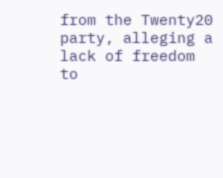from the Twenty20 party, alleging a lack of freedom to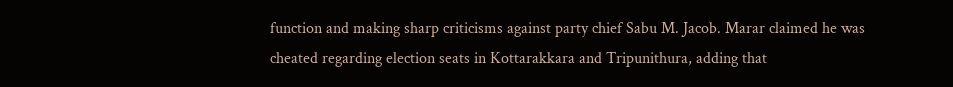function and making sharp criticisms against party chief Sabu M. Jacob. Marar claimed he was cheated regarding election seats in Kottarakkara and Tripunithura, adding that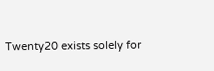Twenty20 exists solely for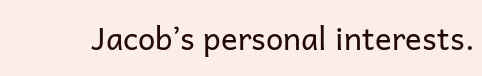Jacob’s personal interests.